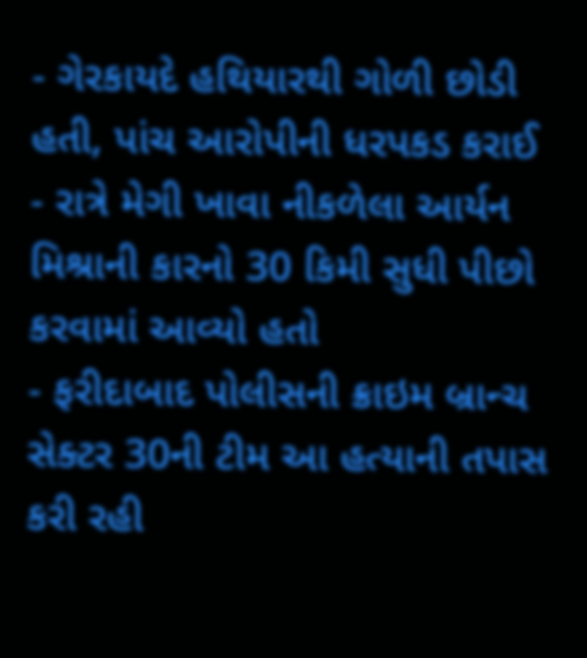- ગેરકાયદે હથિયારથી ગોળી છોડી હતી, પાંચ આરોપીની ધરપકડ કરાઈ
- રાત્રે મેગી ખાવા નીકળેલા આર્યન મિશ્રાની કારનો 30 કિમી સુધી પીછો કરવામાં આવ્યો હતો
- ફરીદાબાદ પોલીસની ક્રાઇમ બ્રાન્ચ સેક્ટર 30ની ટીમ આ હત્યાની તપાસ કરી રહી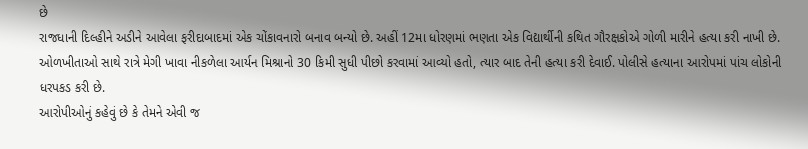છે
રાજધાની દિલ્હીને અડીને આવેલા ફરીદાબાદમાં એક ચોંકાવનારો બનાવ બન્યો છે. અહીં 12મા ધોરણમાં ભણતા એક વિદ્યાર્થીની કથિત ગૌરક્ષકોએ ગોળી મારીને હત્યા કરી નાખી છે. ઓળખીતાઓ સાથે રાત્રે મેગી ખાવા નીકળેલા આર્યન મિશ્રાનો 30 કિમી સુધી પીછો કરવામાં આવ્યો હતો, ત્યાર બાદ તેની હત્યા કરી દેવાઈ. પોલીસે હત્યાના આરોપમાં પાંચ લોકોની ધરપકડ કરી છે.
આરોપીઓનું કહેવું છે કે તેમને એવી જ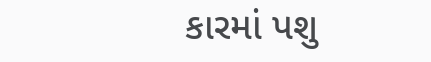કારમાં પશુ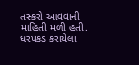તસ્કરો આવવાની માહિતી મળી હતી. ધરપકડ કરાયેલા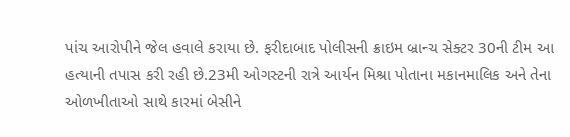પાંચ આરોપીને જેલ હવાલે કરાયા છે. ફરીદાબાદ પોલીસની ક્રાઇમ બ્રાન્ચ સેક્ટર 30ની ટીમ આ હત્યાની તપાસ કરી રહી છે.23મી ઓગસ્ટની રાત્રે આર્યન મિશ્રા પોતાના મકાનમાલિક અને તેના ઓળખીતાઓ સાથે કારમાં બેસીને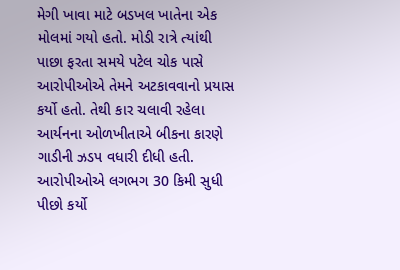મેગી ખાવા માટે બડખલ ખાતેના એક મોલમાં ગયો હતો. મોડી રાત્રે ત્યાંથી પાછા ફરતા સમયે પટેલ ચોક પાસે આરોપીઓએ તેમને અટકાવવાનો પ્રયાસ કર્યો હતો. તેથી કાર ચલાવી રહેલા આર્યનના ઓળખીતાએ બીકના કારણે ગાડીની ઝડપ વધારી દીધી હતી. આરોપીઓએ લગભગ 30 કિમી સુધી પીછો કર્યો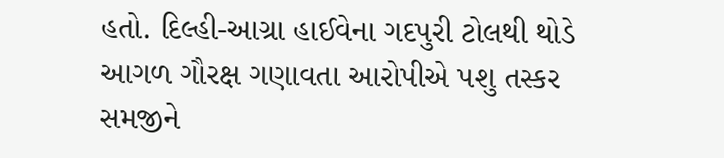હતો. દિલ્હી-આગ્રા હાઈવેના ગદપુરી ટોલથી થોડે આગળ ગૌરક્ષ ગણાવતા આરોપીએ પશુ તસ્કર સમજીને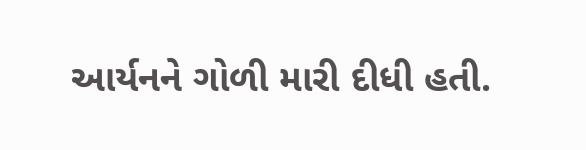આર્યનને ગોળી મારી દીધી હતી.